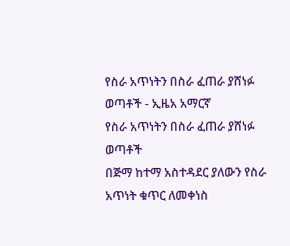የስራ አጥነትን በስራ ፈጠራ ያሸነፉ ወጣቶች - ኢዜአ አማርኛ
የስራ አጥነትን በስራ ፈጠራ ያሸነፉ ወጣቶች
በጅማ ከተማ አስተዳደር ያለውን የስራ አጥነት ቁጥር ለመቀነስ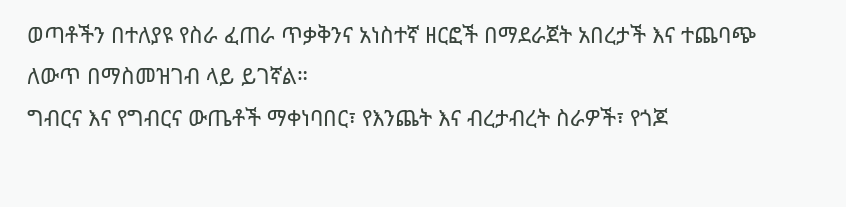ወጣቶችን በተለያዩ የስራ ፈጠራ ጥቃቅንና አነስተኛ ዘርፎች በማደራጀት አበረታች እና ተጨባጭ ለውጥ በማስመዝገብ ላይ ይገኛል።
ግብርና እና የግብርና ውጤቶች ማቀነባበር፣ የእንጨት እና ብረታብረት ስራዎች፣ የጎጆ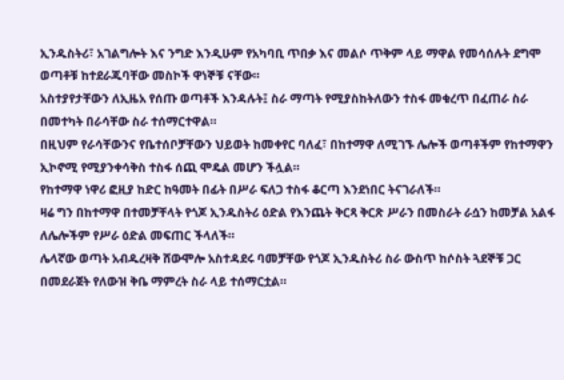ኢንዱስትሪ፣ አገልግሎት እና ንግድ እንዲሁም የአካባቢ ጥበቃ እና መልሶ ጥቅም ላይ ማዋል የመሳሰሉት ደግሞ ወጣቶቹ ከተደራጁባቸው መስኮች ዋነኞቹ ናቸው።
አስተያየታቸውን ለኢዜአ የሰጡ ወጣቶች እንዳሉት፤ ስራ ማጣት የሚያስከትለውን ተስፋ መቁረጥ በፈጠራ ስራ በመተካት በራሳቸው ስራ ተሰማርተዋል።
በዚህም የራሳቸውንና የቤተሰቦቻቸውን ህይወት ከመቀየር ባለፈ፣ በከተማዋ ለሚገኙ ሌሎች ወጣቶችም የከተማዋን ኢኮኖሚ የሚያንቀሳቅስ ተስፋ ሰጪ ሞዴል መሆን ችሏል።
የከተማዋ ነዋሪ ፎዚያ ከድር ከዓመት በፊት በሥራ ፍለጋ ተስፋ ቆርጣ እንደነበር ትናገራለች።
ዛሬ ግን በከተማዋ በተመቻቸላት የጎጆ ኢንዱስትሪ ዕድል የእንጨት ቅርጻ ቅርጽ ሥራን በመስራት ራሷን ከመቻል አልፋ ለሌሎችም የሥራ ዕድል መፍጠር ችላለች።
ሌላኛው ወጣት አብዱረዛቅ ሸውሞሎ አስተዳደሩ ባመቻቸው የጎጆ ኢንዱስትሪ ስራ ውስጥ ከሶስት ጓደኞቹ ጋር በመደራጀት የለውዝ ቅቤ ማምረት ስራ ላይ ተሰማርቷል።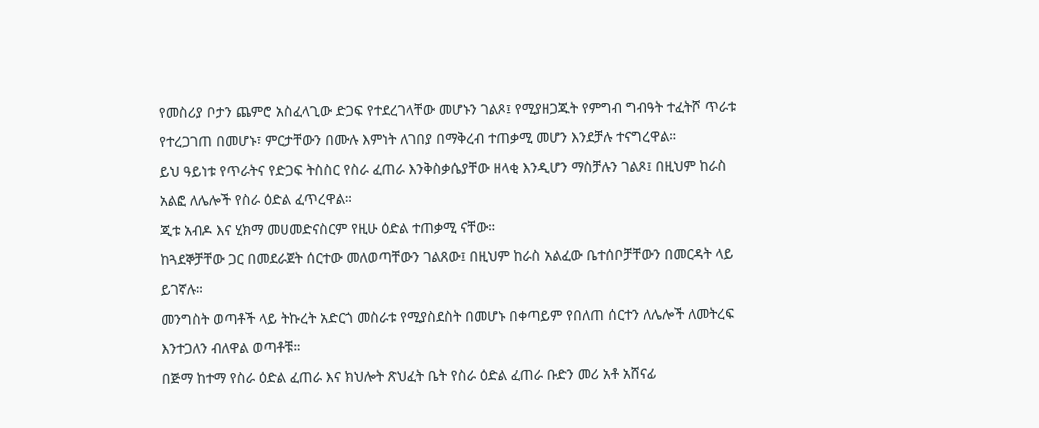የመስሪያ ቦታን ጨምሮ አስፈላጊው ድጋፍ የተደረገላቸው መሆኑን ገልጾ፤ የሚያዘጋጁት የምግብ ግብዓት ተፈትሾ ጥራቱ የተረጋገጠ በመሆኑ፣ ምርታቸውን በሙሉ እምነት ለገበያ በማቅረብ ተጠቃሚ መሆን እንደቻሉ ተናግረዋል።
ይህ ዓይነቱ የጥራትና የድጋፍ ትስስር የስራ ፈጠራ እንቅስቃሴያቸው ዘላቂ እንዲሆን ማስቻሉን ገልጾ፤ በዚህም ከራስ አልፎ ለሌሎች የስራ ዕድል ፈጥረዋል።
ጂቱ አብዶ እና ሂክማ መሀመድናስርም የዚሁ ዕድል ተጠቃሚ ናቸው።
ከጓደኞቻቸው ጋር በመደራጀት ሰርተው መለወጣቸውን ገልጸው፤ በዚህም ከራስ አልፈው ቤተሰቦቻቸውን በመርዳት ላይ ይገኛሉ።
መንግስት ወጣቶች ላይ ትኩረት አድርጎ መስራቱ የሚያስደስት በመሆኑ በቀጣይም የበለጠ ሰርተን ለሌሎች ለመትረፍ እንተጋለን ብለዋል ወጣቶቹ።
በጅማ ከተማ የስራ ዕድል ፈጠራ እና ክህሎት ጽህፈት ቤት የስራ ዕድል ፈጠራ ቡድን መሪ አቶ አሸናፊ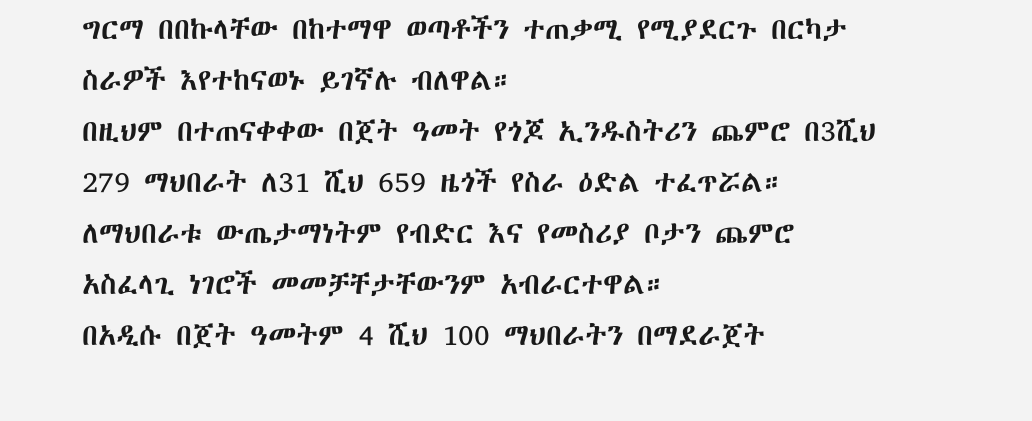ግርማ በበኩላቸው በከተማዋ ወጣቶችን ተጠቃሚ የሚያደርጉ በርካታ ስራዎች እየተከናወኑ ይገኛሉ ብለዋል።
በዚህም በተጠናቀቀው በጀት ዓመት የጎጆ ኢንዱስትሪን ጨምሮ በ3ሺህ 279 ማህበራት ለ31 ሺህ 659 ዜጎች የስራ ዕድል ተፈጥሯል።
ለማህበራቱ ውጤታማነትም የብድር እና የመስሪያ ቦታን ጨምሮ አስፈላጊ ነገሮች መመቻቸታቸውንም አብራርተዋል።
በአዲሱ በጀት ዓመትም 4 ሺህ 100 ማህበራትን በማደራጀት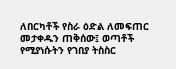ለበርካቶች የስራ ዕድል ለመፍጠር መታቀዱን ጠቅሰው፤ ወጣቶች የሚያነሱትን የገበያ ትስስር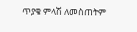ጥያቄ ምላሽ ለመስጠትም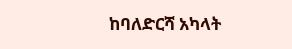ከባለድርሻ አካላት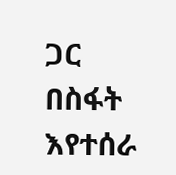ጋር በስፋት እየተሰራ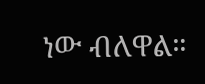ነው ብለዋል።